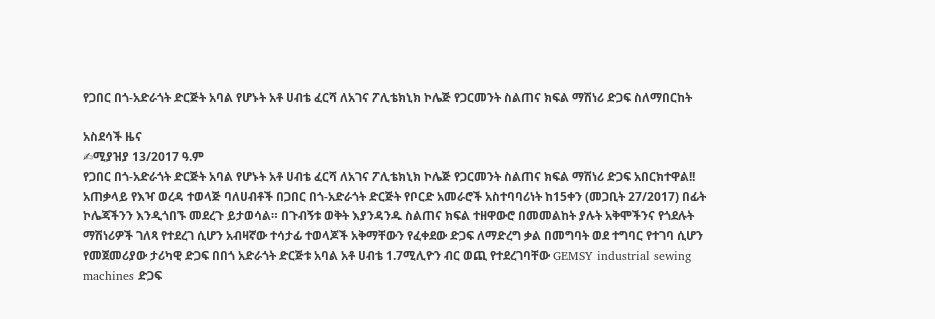የጋበር በጎ-አድራጎት ድርጅት አባል የሆኑት አቶ ሀብቴ ፈርሻ ለአገና ፖሊቴክኒክ ኮሌጅ የጋርመንት ስልጠና ክፍል ማሽነሪ ድጋፍ ስለማበርከት

አስደሳች ዜና
✍ሚያዝያ 13/2017 ዓ.ም
የጋበር በጎ-አድራጎት ድርጅት አባል የሆኑት አቶ ሀብቴ ፈርሻ ለአገና ፖሊቴክኒክ ኮሌጅ የጋርመንት ስልጠና ክፍል ማሽነሪ ድጋፍ አበርክተዋል!!
አጠቃላይ የእዣ ወረዳ ተወላጅ ባለሀብቶች በጋበር በጎ-አድራጎት ድርጅት የቦርድ አመራሮች አስተባባሪነት ከ15ቀን (መጋቢት 27/2017) በፊት ኮሌጃችንን እንዲጎበኙ መደረጉ ይታወሳል። በጉብኝቱ ወቅት እያንዳንዱ ስልጠና ክፍል ተዘዋውሮ በመመልከት ያሉት አቅሞችንና የጎደሉት ማሽነሪዎች ገለጻ የተደረገ ሲሆን አብዛኛው ተሳታፊ ተወላጆች አቅማቸውን የፈቀደው ድጋፍ ለማድረግ ቃል በመግባት ወደ ተግባር የተገባ ሲሆን የመጀመሪያው ታሪካዊ ድጋፍ በበጎ አድራጎት ድርጅቱ አባል አቶ ሀብቴ 1.7ሚሊዮን ብር ወጪ የተደረገባቸው GEMSY industrial sewing machines ድጋፍ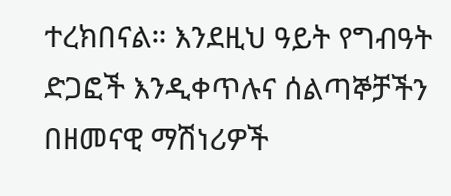ተረክበናል። እንደዚህ ዓይት የግብዓት ድጋፎች እንዲቀጥሉና ሰልጣኞቻችን በዘመናዊ ማሽነሪዎች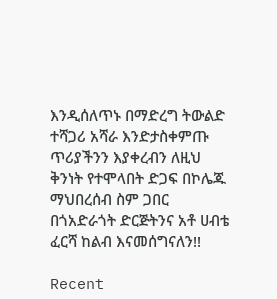እንዲሰለጥኑ በማድረግ ትውልድ ተሻጋሪ አሻራ እንድታስቀምጡ ጥሪያችንን እያቀረብን ለዚህ ቅንነት የተሞላበት ድጋፍ በኮሌጁ ማህበረሰብ ስም ጋበር በጎአድራጎት ድርጅትንና አቶ ሀብቴ ፈርሻ ከልብ እናመሰግናለን!!

Recent